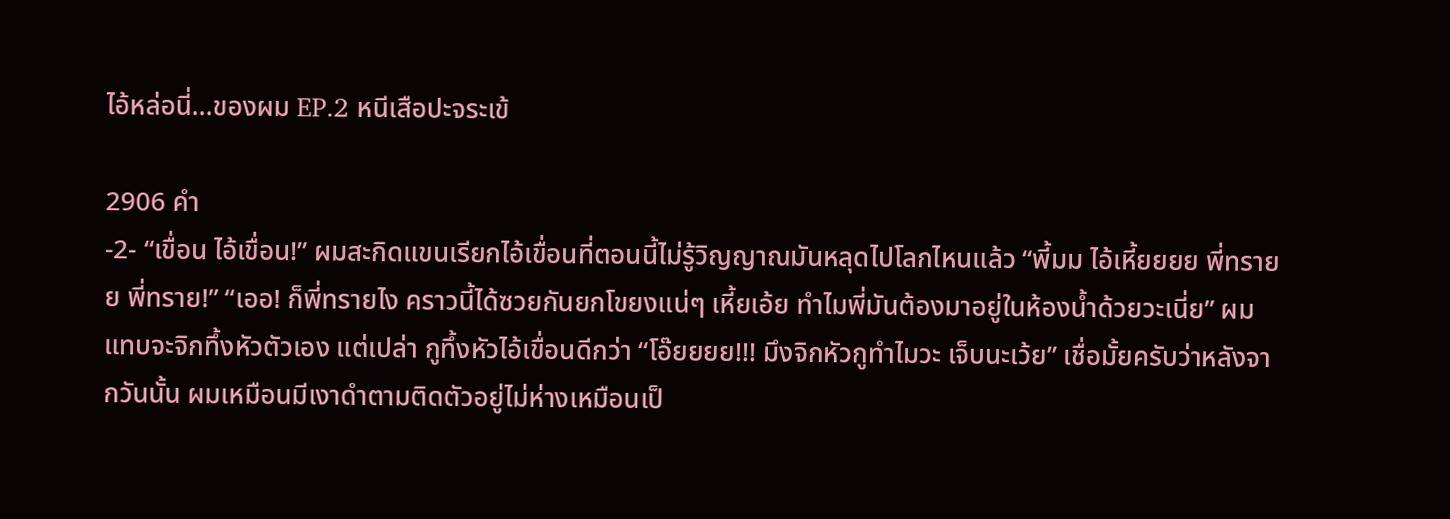ไอ้หล่อนี่...ของผม EP.2 หนีเสือปะจระเข้

2906 คำ
-2- “เขื่อน ไอ้เขื่อน!” ผมสะกิดแขนเรียกไอ้เขื่อนที่ตอนนี้ไม่รู้วิญญาณมันหลุดไปโลกไหนแล้ว “พี้มม ไอ้เหี้ยยยย พี่ทรายย พี่ทราย!” “เออ! ก็พี่ทรายไง คราวนี้ได้ซวยกันยกโขยงแน่ๆ เหี้ยเอ้ย ทำไมพี่มันต้องมาอยู่ในห้องน้ำด้วยวะเนี่ย” ผมแทบจะจิกทึ้งหัวตัวเอง แต่เปล่า กูทึ้งหัวไอ้เขื่อนดีกว่า “โอ๊ยยยย!!! มึงจิกหัวกูทำไมวะ เจ็บนะเว้ย” เชื่อมั้ยครับว่าหลังจากวันนั้น ผมเหมือนมีเงาดำตามติดตัวอยู่ไม่ห่างเหมือนเป็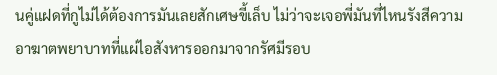นคู่แฝดที่กูไม่ได้ต้องการมันเลยสักเศษขี้เล็บ ไม่ว่าจะเจอพี่มันที่ไหนรังสีความอาฆาตพยาบาทที่แผ่ไอสังหารออกมาจากรัศมีรอบ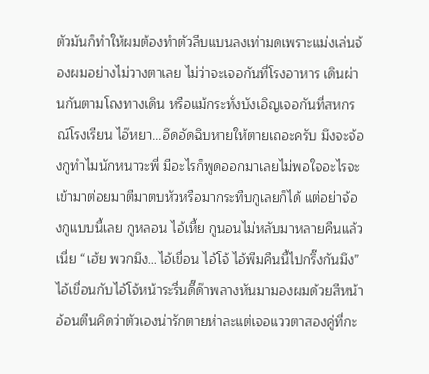ตัวมันก็ทำให้ผมต้องทำตัวลีบแบนลงเท่ามดเพราะแม่งเล่นจ้องผมอย่างไม่วางตาเลย ไม่ว่าจะเจอกันที่โรงอาหาร เดินผ่านกันตามโถงทางเดิน หรือแม้กระทั่งบังเอิญเจอกันที่สหกรณ์โรงเรียน ไอ๊หยา...อึดอัดฉิบหายให้ตายเถอะครับ มึงจะจ้องกูทำไมนักหนาวะพี่ มีอะไรก็พูดออกมาเลยไม่พอใจอะไรจะเข้ามาต่อยมาตีมาตบหัวหรือมากระทืบกูเลยก็ได้ แต่อย่าจ้องกูแบบนี้เลย กูหลอน ไอ้เหี้ย กูนอนไม่หลับมาหลายคืนแล้วเนี่ย “เฮ้ย พวกมึง…ไอ้เขื่อน ไอ้โจ้ ไอ้พีมคืนนี้ไปกริ๊งกันมึง” ไอ้เขื่อนกับไอ้โจ้หน้าระรื่นดี๊ด๊าพลางหันมามองผมด้วยสีหน้าอ้อนตีนคิดว่าตัวเองน่ารักตายห่าละแต่เจอแววตาสองคู่ที่กะ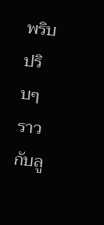พริบปริบๆ ราวกับลู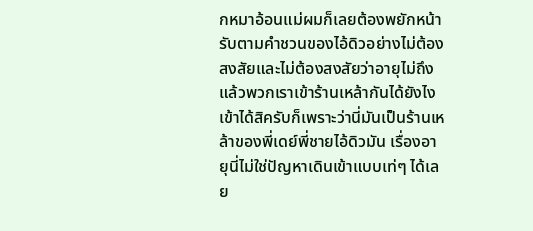กหมาอ้อนแม่ผมก็เลยต้องพยักหน้ารับตามคำชวนของไอ้ดิวอย่างไม่ต้องสงสัยและไม่ต้องสงสัยว่าอายุไม่ถึงแล้วพวกเราเข้าร้านเหล้ากันได้ยังไง เข้าได้สิครับก็เพราะว่านี่มันเป็นร้านเหล้าของพี่เดย์พี่ชายไอ้ดิวมัน เรื่องอายุนี่ไม่ใช่ปัญหาเดินเข้าแบบเท่ๆ ได้เลย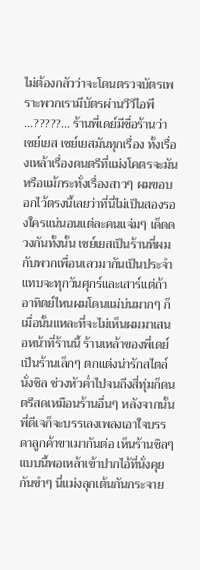ไม่ต้องกลัวว่าจะโดนตรวจบัตรเพราะพวกเรามีบัตรผ่านวีวีไอพี …?????... ร้านพี่เดย์มีชื่อร้านว่า เซย์เยส เซย์เยสมันทุกเรื่อง ทั้งเรื่องเหล้าเรื่องดนตรีที่แม่งโคตรจะมันหรือแม้กระทั่งเรื่องสาวๆ ผมขอบอกไว้ตรงนี้เลยว่าที่นี่ไม่เป็นสองรองใครแน่นอนแต่ละคนแจ่มๆ เด็ดดวงกันทั้งนั้น เซย์เยสเป็นร้านที่ผมกับพวกเพื่อนเลวมากันเป็นประจำแทบจะทุกวันศุกร์และเสาร์แต่ถ้าอาทิตย์ไหนผมโดนแม่บ่นมากๆ ก็เมื่อนั้นแหละที่จะไม่เห็นผมมาเสนอหน้าที่ร้านนี้ ร้านเหล้าของพี่เดย์เป็นร้านเล็กๆ ตกแต่งน่ารักสไตล์นั่งชิล ช่วงหัวค่ำไปจนถึงสี่ทุ่มก็ดนตรีสดเหมือนร้านอื่นๆ หลังจากนั้นพี่ดีเจก็จะบรรเลงเพลงเอาใจบรรดาลูกค้าขาเมากันต่อ เห็นร้านชิลๆ แบบนี้พอเหล้าเข้าปากไอ้ที่นั่งคุยกันขำๆ นี่แม่งลุกเต้นกันกระจาย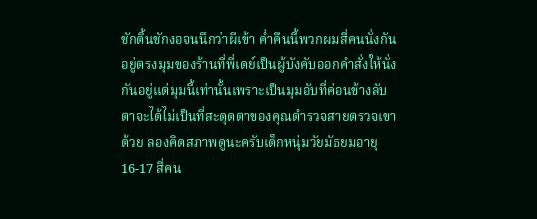ชักดิ้นชักงอจนนึกว่าผีเข้า ค่ำคืนนี้พวกผมสี่คนนั่งกันอยู่ตรงมุมของร้านที่พี่เดย์เป็นผู้บังคับออกคำสั่งให้นั่งกันอยู่แต่มุมนี้เท่านั้นเพราะเป็นมุมอับที่ค่อนข้างลับตาจะได้ไม่เป็นที่สะดุดตาของคุณตำรวจสายตรวจเขาด้วย ลองคิดสภาพดูนะครับเด็กหนุ่มวัยมัธยมอายุ 16-17 สี่คน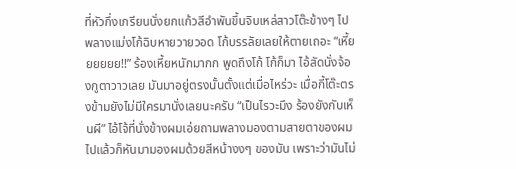ที่หัวกึ่งเกรียนนั่งยกแก้วสีอำพันขึ้นจิบเหล่สาวโต๊ะข้างๆ ไปพลางแม่งโก้ฉิบหายวายวอด โก้บรรลัยเลยให้ตายเถอะ “เหี้ยยยยยย!!” ร้องเหี้ยหนักมากก พูดถึงโก้ โก้ก็มา ไอ้สัดนั่งจ้องกูตาวาวเลย มันมาอยู่ตรงนั้นตั้งแต่เมื่อไหร่วะ เมื่อกี้โต๊ะตรงข้ามยังไม่มีใครมานั่งเลยนะครับ “เป็นไรวะมึง ร้องยังกับเห็นผี” ไอ้โจ้ที่นั่งข้างผมเอ่ยถามพลางมองตามสายตาของผมไปแล้วก็หันมามองผมด้วยสีหน้างงๆ ของมัน เพราะว่ามันไม่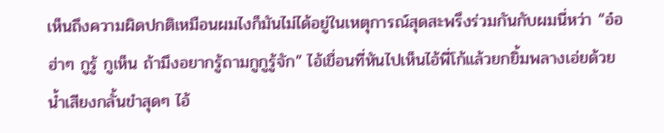เห็นถึงความผิดปกติเหมือนผมไงก็มันไม่ได้อยู่ในเหตุการณ์สุดสะพรึงร่วมกันกับผมนี่หว่า “อ๋อ ฮ่าๆ กูรู้ กูเห็น ถ้ามึงอยากรู้ถามกูกูรู้จัก” ไอ้เขื่อนที่หันไปเห็นไอ้พี่โก้แล้วยกยิ้มพลางเอ่ยด้วยน้ำเสียงกลั้นขำสุดๆ ไอ้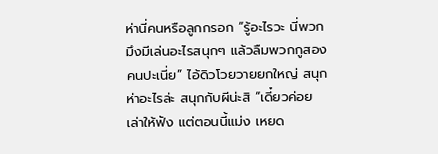ห่านี่คนหรือลูกกรอก “รู้อะไรวะ นี่พวกมึงมีเล่นอะไรสนุกๆ แล้วลืมพวกกูสองคนปะเนี่ย” ไอ้ดิวโวยวายยกใหญ่ สนุกห่าอะไรล่ะ สนุกกับผีน่ะสิ “เดี๋ยวค่อยเล่าให้ฟัง แต่ตอนนี้แม่ง เหยด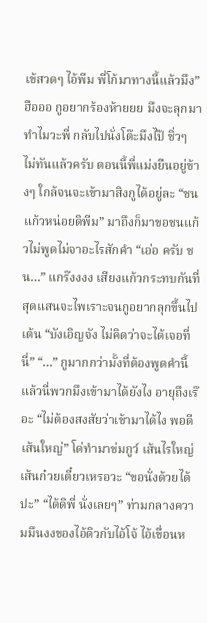เข้สวดๆ ไอ้พีม พี่โก้มาทางนี้แล้วมึง” ฮือออ กูอยากร้องห้ายยย มึงจะลุกมาทำไมวะพี่ กลับไปนั่งโต๊ะมึงไป๊ ชิ่วๆ ไม่ทันแล้วครับ ตอนนี้พี่แม่งยืนอยู่ข้างๆ ใกล้จนจะเข้ามาสิงกูได้อยู่ละ “ชนแก้วหน่อยดิพีม” มาถึงก็มาขอชนแก้วไม่พูดไม่จาอะไรสักคำ “เอ่อ ครับ ชน…” แกร๊งงงง เสียงแก้วกระทบกันที่สุดแสนจะไพเราะจนกูอยากลุกขึ้นไปเต้น “บังเอิญจัง ไม่คิดว่าจะได้เจอที่นี่” “…” กูมากกว่ามั้งที่ต้องพูดคำนี้ แล้วนี่พวกมึงเข้ามาได้ยังไง อายุถึงเร๊อะ “ไม่ต้องสงสัยว่าเข้ามาได้ไง พอดีเส้นใหญ่” โด่ทำมาข่มกูว์ เส้นไรใหญ่ เส้นก๋วยเตี๋ยวเหรอวะ “ขอนั่งด้วยได้ปะ” “ได้ดิพี่ นั่งเลยๆ” ท่ามกลางความมึนงงของไอ้ดิวกับไอ้โจ้ ไอ้เขื่อนห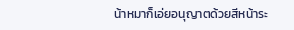น้าหมาก็เอ่ยอนุญาตด้วยสีหน้าระ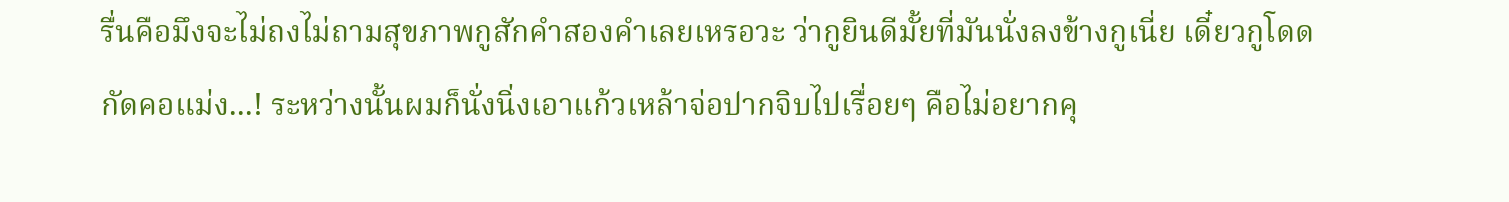รื่นคือมึงจะไม่ถงไม่ถามสุขภาพกูสักคำสองคำเลยเหรอวะ ว่ากูยินดีมั้ยที่มันนั่งลงข้างกูเนี่ย เดี๋ยวกูโดดกัดคอแม่ง...! ระหว่างนั้นผมก็นั่งนิ่งเอาแก้วเหล้าจ่อปากจิบไปเรื่อยๆ คือไม่อยากคุ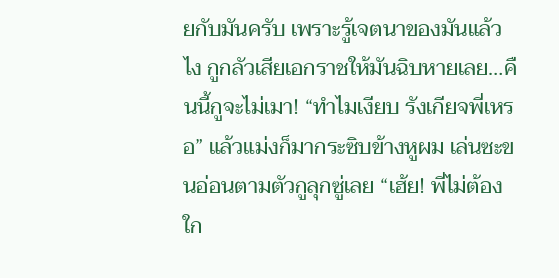ยกับมันครับ เพราะรู้เจตนาของมันแล้วไง กูกลัวเสียเอกราชให้มันฉิบหายเลย…คืนนี้กูจะไม่เมา! “ทำไมเงียบ รังเกียจพี่เหรอ” แล้วแม่งก็มากระซิบข้างหูผม เล่นซะขนอ่อนตามตัวกูลุกซู่เลย “เฮ้ย! พี่ไม่ต้องใก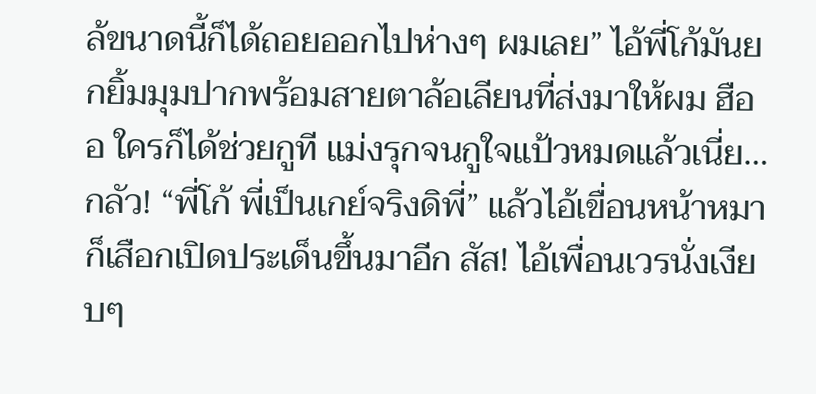ล้ขนาดนี้ก็ได้ถอยออกไปห่างๆ ผมเลย” ไอ้พี่โก้มันยกยิ้มมุมปากพร้อมสายตาล้อเลียนที่ส่งมาให้ผม ฮืออ ใครก็ได้ช่วยกูที แม่งรุกจนกูใจแป้วหมดแล้วเนี่ย…กลัว! “พี่โก้ พี่เป็นเกย์จริงดิพี่” แล้วไอ้เขื่อนหน้าหมาก็เสือกเปิดประเด็นขึ้นมาอีก สัส! ไอ้เพื่อนเวรนั่งเงียบๆ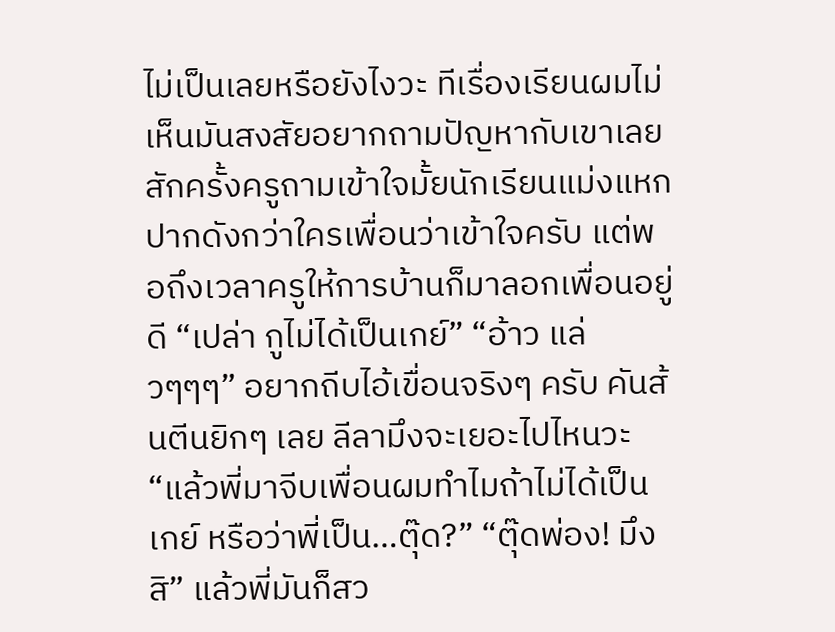ไม่เป็นเลยหรือยังไงวะ ทีเรื่องเรียนผมไม่เห็นมันสงสัยอยากถามปัญหากับเขาเลยสักครั้งครูถามเข้าใจมั้ยนักเรียนแม่งแหกปากดังกว่าใครเพื่อนว่าเข้าใจครับ แต่พอถึงเวลาครูให้การบ้านก็มาลอกเพื่อนอยู่ดี “เปล่า กูไม่ได้เป็นเกย์” “อ้าว แล่วๆๆๆ” อยากถีบไอ้เขื่อนจริงๆ ครับ คันส้นตีนยิกๆ เลย ลีลามึงจะเยอะไปไหนวะ “แล้วพี่มาจีบเพื่อนผมทำไมถ้าไม่ได้เป็นเกย์ หรือว่าพี่เป็น…ตุ๊ด?” “ตุ๊ดพ่อง! มึงสิ” แล้วพี่มันก็สว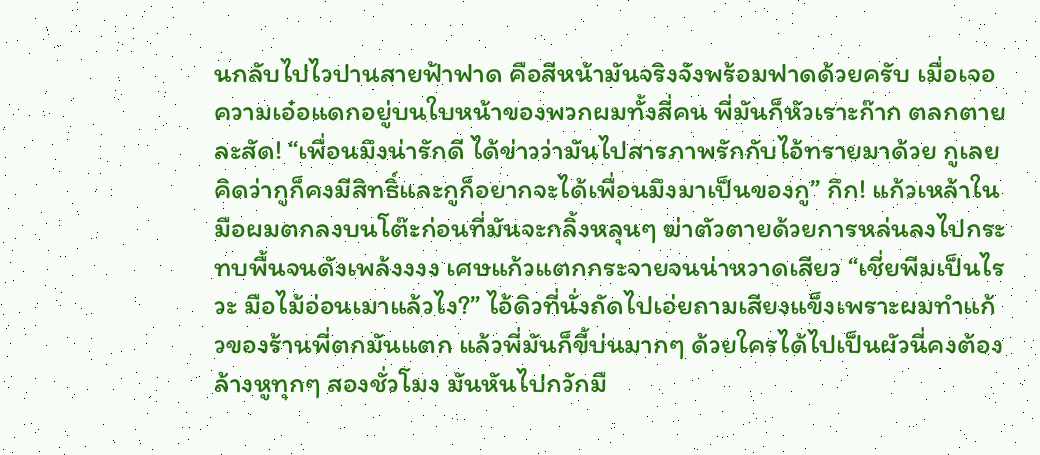นกลับไปไวปานสายฟ้าฟาด คือสีหน้ามันจริงจังพร้อมฟาดด้วยครับ เมื่อเจอความเอ๋อแดกอยู่บนใบหน้าของพวกผมทั้งสี่คน พี่มันก็หัวเราะก๊าก ตลกตายละสัด! “เพื่อนมึงน่ารักดี ได้ข่าวว่ามันไปสารภาพรักกับไอ้ทรายมาด้วย กูเลยคิดว่ากูก็คงมีสิทธิ์และกูก็อยากจะได้เพื่อนมึงมาเป็นของกู” กึก! แก้วเหล้าในมือผมตกลงบนโต๊ะก่อนที่มันจะกลิ้งหลุนๆ ฆ่าตัวตายด้วยการหล่นลงไปกระทบพื้นจนดังเพล้งงงง เศษแก้วแตกกระจายจนน่าหวาดเสียว “เชี่ยพีมเป็นไรวะ มือไม้อ่อนเมาแล้วไง?” ไอ้ดิวที่นั่งถัดไปเอ่ยถามเสียงแข็งเพราะผมทำแก้วของร้านพี่ตกมันแตก แล้วพี่มันก็ขี้บ่นมากๆ ด้วยใครได้ไปเป็นผัวนี่คงต้องล้างหูทุกๆ สองชั่วโมง มันหันไปกวักมื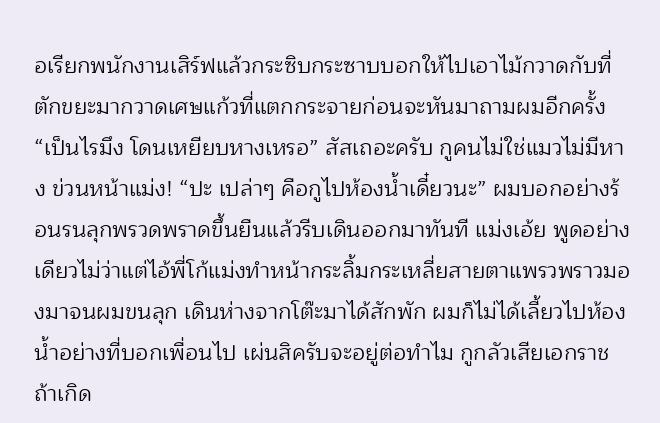อเรียกพนักงานเสิร์ฟแล้วกระซิบกระซาบบอกให้ไปเอาไม้กวาดกับที่ตักขยะมากวาดเศษแก้วที่แตกกระจายก่อนจะหันมาถามผมอีกครั้ง “เป็นไรมึง โดนเหยียบหางเหรอ” สัสเถอะครับ กูคนไม่ใช่แมวไม่มีหาง ข่วนหน้าแม่ง! “ปะ เปล่าๆ คือกูไปห้องน้ำเดี๋ยวนะ” ผมบอกอย่างร้อนรนลุกพรวดพราดขึ้นยืนแล้วรีบเดินออกมาทันที แม่งเอ้ย พูดอย่างเดียวไม่ว่าแต่ไอ้พี่โก้แม่งทำหน้ากระลิ้มกระเหลี่ยสายตาแพรวพราวมองมาจนผมขนลุก เดินห่างจากโต๊ะมาได้สักพัก ผมก็ไม่ได้เลี้ยวไปห้องน้ำอย่างที่บอกเพื่อนไป เผ่นสิครับจะอยู่ต่อทำไม กูกลัวเสียเอกราช ถ้าเกิด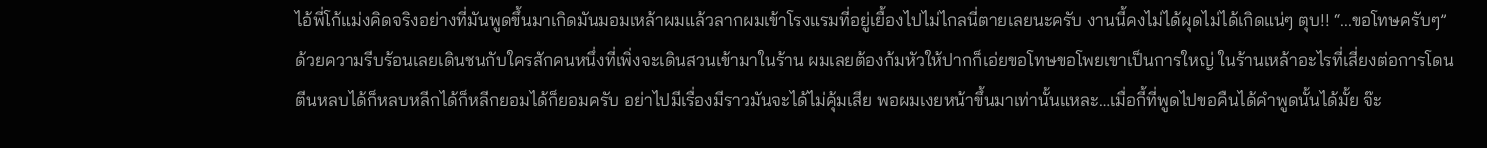ไอ้พี่โก้แม่งคิดจริงอย่างที่มันพูดขึ้นมาเกิดมันมอมเหล้าผมแล้วลากผมเข้าโรงแรมที่อยู่เยื้องไปไม่ไกลนี่ตายเลยนะครับ งานนี้คงไม่ได้ผุดไม่ได้เกิดแน่ๆ ตุบ!! “...ขอโทษครับๆ” ด้วยความรีบร้อนเลยเดินชนกับใครสักคนหนึ่งที่เพิ่งจะเดินสวนเข้ามาในร้าน ผมเลยต้องก้มหัวให้ปากก็เอ่ยขอโทษขอโพยเขาเป็นการใหญ่ ในร้านเหล้าอะไรที่เสี่ยงต่อการโดนตีนหลบได้ก็หลบหลีกได้ก็หลีกยอมได้ก็ยอมครับ อย่าไปมีเรื่องมีราวมันจะได้ไม่คุ้มเสีย พอผมเงยหน้าขึ้นมาเท่านั้นแหละ…เมื่อกี้ที่พูดไปขอคืนได้คำพูดนั้นได้มั้ย จ๊ะ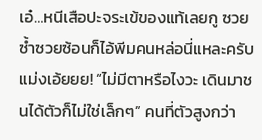เอ๋…หนีเสือปะจระเข้ของแท้เลยกู ซวยซ้ำซวยซ้อนก็ไอ้พีมคนหล่อนี่แหละครับ แม่งเอ้ยยย! “ไม่มีตาหรือไงวะ เดินมาชนได้ตัวก็ไม่ใช่เล็กๆ” คนที่ตัวสูงกว่า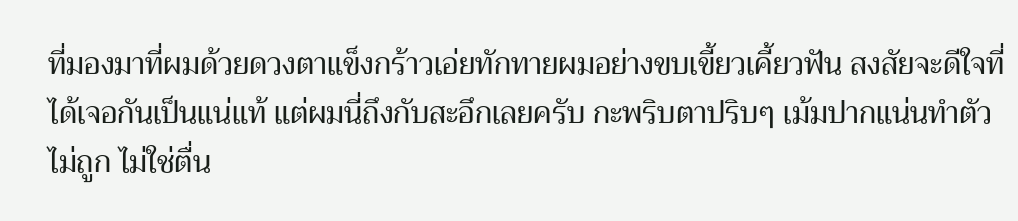ที่มองมาที่ผมด้วยดวงตาแข็งกร้าวเอ่ยทักทายผมอย่างขบเขี้ยวเคี้ยวฟัน สงสัยจะดีใจที่ได้เจอกันเป็นแน่แท้ แต่ผมนี่ถึงกับสะอึกเลยครับ กะพริบตาปริบๆ เม้มปากแน่นทำตัวไม่ถูก ไม่ใช่ตื่น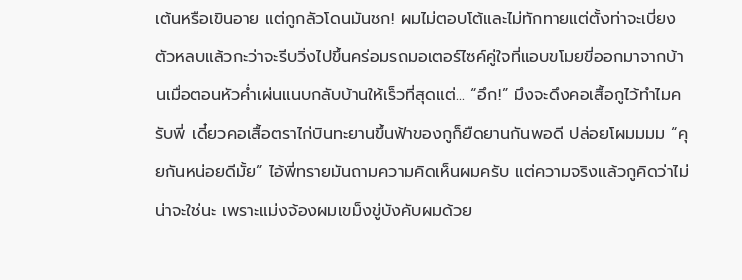เต้นหรือเขินอาย แต่กูกลัวโดนมันชก! ผมไม่ตอบโต้และไม่ทักทายแต่ตั้งท่าจะเบี่ยงตัวหลบแล้วกะว่าจะรีบวิ่งไปขึ้นคร่อมรถมอเตอร์ไซค์คู่ใจที่แอบขโมยขี่ออกมาจากบ้านเมื่อตอนหัวค่ำเผ่นแนบกลับบ้านให้เร็วที่สุดแต่... “อึก!” มึงจะดึงคอเสื้อกูไว้ทำไมครับพี่ เดี๋ยวคอเสื้อตราไก่บินทะยานขึ้นฟ้าของกูก็ยืดยานกันพอดี ปล่อยโผมมมม “คุยกันหน่อยดีมั้ย” ไอ้พี่ทรายมันถามความคิดเห็นผมครับ แต่ความจริงแล้วกูคิดว่าไม่น่าจะใช่นะ เพราะแม่งจ้องผมเขม็งขู่บังคับผมด้วย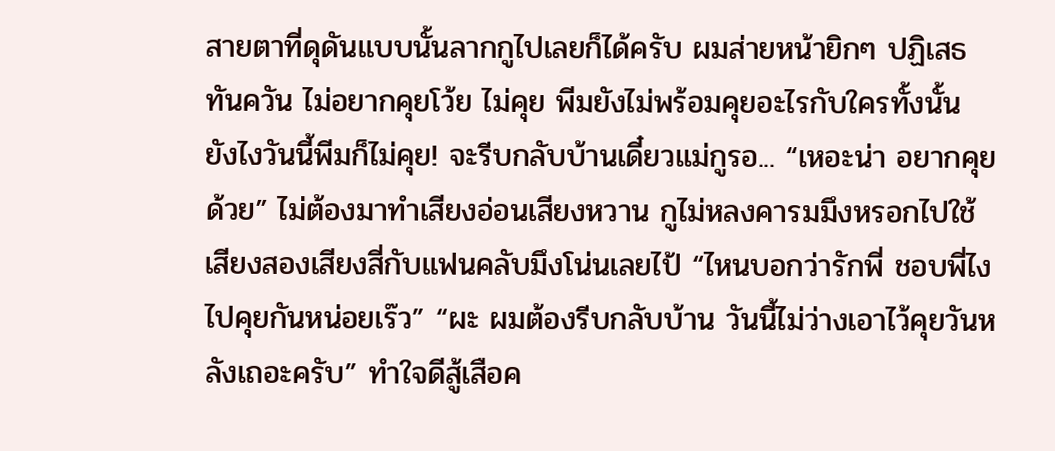สายตาที่ดุดันแบบนั้นลากกูไปเลยก็ได้ครับ ผมส่ายหน้ายิกๆ ปฏิเสธทันควัน ไม่อยากคุยโว้ย ไม่คุย พีมยังไม่พร้อมคุยอะไรกับใครทั้งนั้น ยังไงวันนี้พีมก็ไม่คุย! จะรีบกลับบ้านเดี๋ยวแม่กูรอ... “เหอะน่า อยากคุยด้วย” ไม่ต้องมาทำเสียงอ่อนเสียงหวาน กูไม่หลงคารมมึงหรอกไปใช้เสียงสองเสียงสี่กับแฟนคลับมึงโน่นเลยไป้ “ไหนบอกว่ารักพี่ ชอบพี่ไง ไปคุยกันหน่อยเร๊ว” “ผะ ผมต้องรีบกลับบ้าน วันนี้ไม่ว่างเอาไว้คุยวันหลังเถอะครับ” ทำใจดีสู้เสือค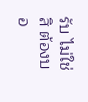รับ ไม่ใช่สิ ต้องบอ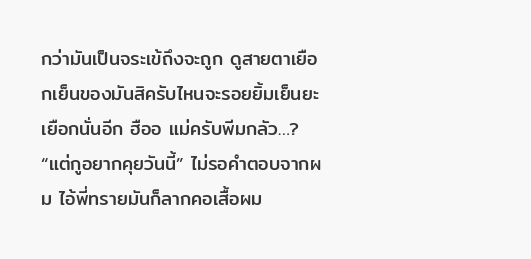กว่ามันเป็นจระเข้ถึงจะถูก ดูสายตาเยือกเย็นของมันสิครับไหนจะรอยยิ้มเย็นยะเยือกนั่นอีก ฮืออ แม่ครับพีมกลัว…? “แต่กูอยากคุยวันนี้” ไม่รอคำตอบจากผม ไอ้พี่ทรายมันก็ลากคอเสื้อผม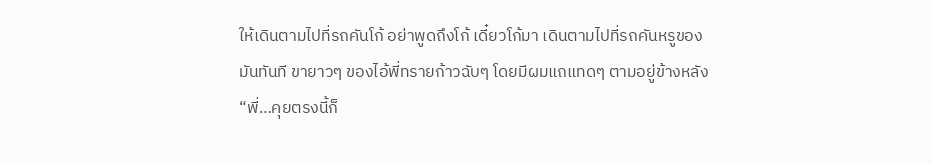ให้เดินตามไปที่รถคันโก้ อย่าพูดถึงโก้ เดี๋ยวโก้มา เดินตามไปที่รถคันหรูของมันทันที ขายาวๆ ของไอ้พี่ทรายก้าวฉับๆ โดยมีผมแถแทดๆ ตามอยู่ข้างหลัง “พี่…คุยตรงนี้ก็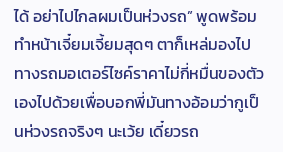ได้ อย่าไปไกลผมเป็นห่วงรถ” พูดพร้อมทำหน้าเจี๋ยมเจี้ยมสุดๆ ตาก็เหล่มองไปทางรถมอเตอร์ไซค์ราคาไม่กี่หมื่นของตัวเองไปด้วยเพื่อบอกพี่มันทางอ้อมว่ากูเป็นห่วงรถจริงๆ นะเว้ย เดี๋ยวรถ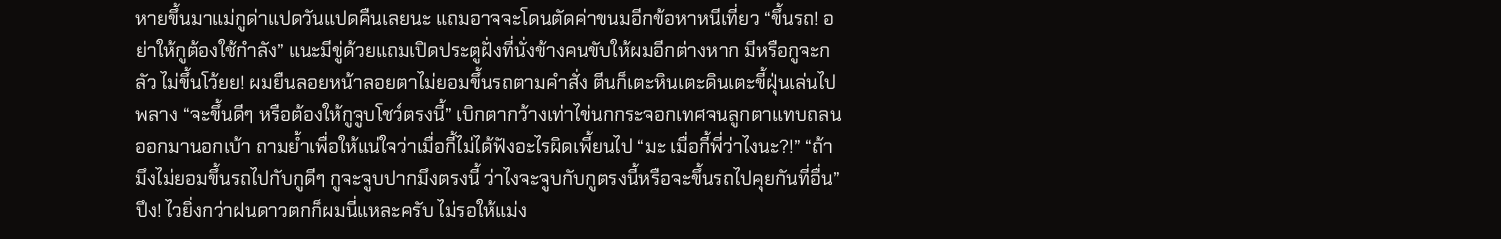หายขึ้นมาแม่กูด่าแปดวันแปดคืนเลยนะ แถมอาจจะโดนตัดค่าขนมอีกข้อหาหนีเที่ยว “ขึ้นรถ! อย่าให้กูต้องใช้กำลัง” แนะมีขู่ด้วยแถมเปิดประตูฝั่งที่นั่งข้างคนขับให้ผมอีกต่างหาก มีหรือกูจะกลัว ไม่ขึ้นโว้ยย! ผมยืนลอยหน้าลอยตาไม่ยอมขึ้นรถตามคำสั่ง ตีนก็เตะหินเตะดินเตะขี้ฝุ่นเล่นไปพลาง “จะขึ้นดีๆ หรือต้องให้กูจูบโชว์ตรงนี้” เบิกตากว้างเท่าไข่นกกระจอกเทศจนลูกตาแทบถลนออกมานอกเบ้า ถามย้ำเพื่อให้แน่ใจว่าเมื่อกี้ไม่ได้ฟังอะไรผิดเพี้ยนไป “มะ เมื่อกี้พี่ว่าไงนะ?!” “ถ้ามึงไม่ยอมขึ้นรถไปกับกูดีๆ กูจะจูบปากมึงตรงนี้ ว่าไงจะจูบกับกูตรงนี้หรือจะขึ้นรถไปคุยกันที่อื่น” ปึง! ไวยิ่งกว่าฝนดาวตกก็ผมนี่แหละครับ ไม่รอให้แม่ง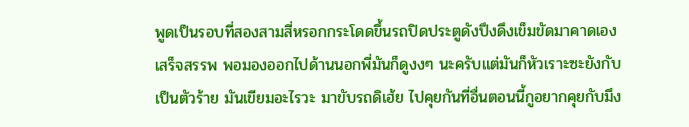พูดเป็นรอบที่สองสามสี่หรอกกระโดดขึ้นรถปิดประตูดังปึงดึงเข็มขัดมาคาดเองเสร็จสรรพ พอมองออกไปด้านนอกพี่มันก็ดูงงๆ นะครับแต่มันก็หัวเราะซะยังกับเป็นตัวร้าย มันเขียมอะไรวะ มาขับรถดิเฮ้ย ไปคุยกันที่อื่นตอนนี้กูอยากคุยกับมึง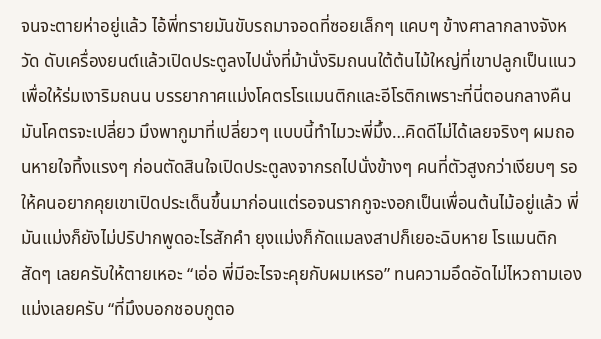จนจะตายห่าอยู่แล้ว ไอ้พี่ทรายมันขับรถมาจอดที่ซอยเล็กๆ แคบๆ ข้างศาลากลางจังหวัด ดับเครื่องยนต์แล้วเปิดประตูลงไปนั่งที่ม้านั่งริมถนนใต้ต้นไม้ใหญ่ที่เขาปลูกเป็นแนวเพื่อให้ร่มเงาริมถนน บรรยากาศแม่งโคตรโรแมนติกและอีโรติกเพราะที่นี่ตอนกลางคืนมันโคตรจะเปลี่ยว มึงพากูมาที่เปลี่ยวๆ แบบนี้ทำไมวะพี่มึ้ง…คิดดีไม่ได้เลยจริงๆ ผมถอนหายใจทิ้งแรงๆ ก่อนตัดสินใจเปิดประตูลงจากรถไปนั่งข้างๆ คนที่ตัวสูงกว่าเงียบๆ รอให้คนอยากคุยเขาเปิดประเด็นขึ้นมาก่อนแต่รอจนรากกูจะงอกเป็นเพื่อนต้นไม้อยู่แล้ว พี่มันแม่งก็ยังไม่ปริปากพูดอะไรสักคำ ยุงแม่งก็กัดแมลงสาปก็เยอะฉิบหาย โรแมนติกสัดๆ เลยครับให้ตายเหอะ “เอ่อ พี่มีอะไรจะคุยกับผมเหรอ” ทนความอึดอัดไม่ไหวถามเองแม่งเลยครับ “ที่มึงบอกชอบกูตอ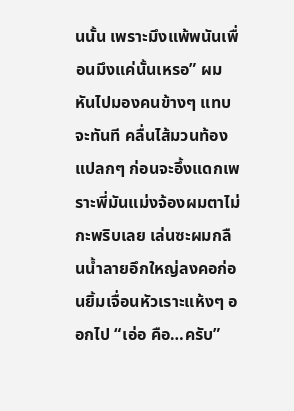นนั้น เพราะมึงแพ้พนันเพื่อนมึงแค่นั้นเหรอ” ผมหันไปมองคนข้างๆ แทบจะทันที คลื่นไส้มวนท้องแปลกๆ ก่อนจะอึ้งแดกเพราะพี่มันแม่งจ้องผมตาไม่กะพริบเลย เล่นซะผมกลืนน้ำลายอึกใหญ่ลงคอก่อนยิ้มเจื่อนหัวเราะแห้งๆ ออกไป “เอ่อ คือ…ครับ”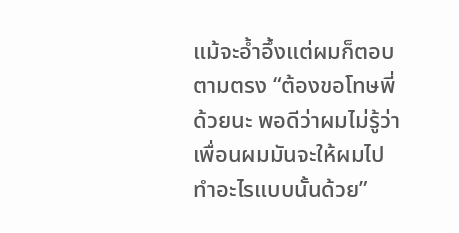แม้จะอ้ำอึ้งแต่ผมก็ตอบตามตรง “ต้องขอโทษพี่ด้วยนะ พอดีว่าผมไม่รู้ว่าเพื่อนผมมันจะให้ผมไปทำอะไรแบบนั้นด้วย”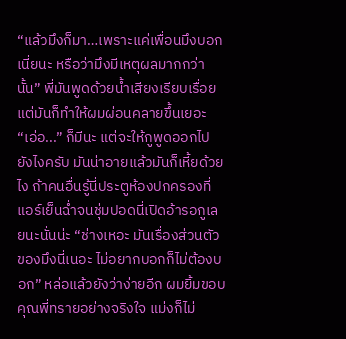“แล้วมึงก็มา…เพราะแค่เพื่อนมึงบอกเนี่ยนะ หรือว่ามึงมีเหตุผลมากกว่านั้น” พี่มันพูดด้วยน้ำเสียงเรียบเรื่อย แต่มันก็ทำให้ผมผ่อนคลายขึ้นเยอะ “เอ่อ...” ก็มีนะ แต่จะให้กูพูดออกไปยังไงครับ มันน่าอายแล้วมันก็เหี้ยด้วยไง ถ้าคนอื่นรู้นี่ประตูห้องปกครองที่แอร์เย็นฉ่ำจนชุ่มปอดนี่เปิดอ้ารอกูเลยนะนั่นน่ะ “ช่างเหอะ มันเรื่องส่วนตัวของมึงนี่เนอะ ไม่อยากบอกก็ไม่ต้องบอก” หล่อแล้วยังว่าง่ายอีก ผมยิ้มขอบคุณพี่ทรายอย่างจริงใจ แม่งก็ไม่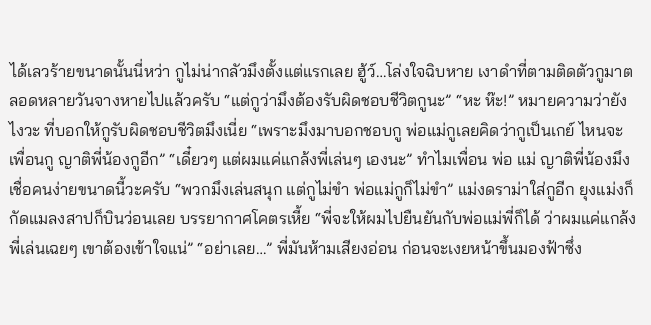ได้เลวร้ายขนาดนั้นนี่หว่า กูไม่น่ากลัวมึงตั้งแต่แรกเลย ฮู้ว์…โล่งใจฉิบหาย เงาดำที่ตามติดตัวกูมาตลอดหลายวันจางหายไปแล้วครับ “แต่กูว่ามึงต้องรับผิดชอบชีวิตกูนะ” “หะ ห๊ะ!” หมายความว่ายังไงวะ ที่บอกให้กูรับผิดชอบชีวิตมึงเนี่ย “เพราะมึงมาบอกชอบกู พ่อแม่กูเลยคิดว่ากูเป็นเกย์ ไหนจะเพื่อนกู ญาติพี่น้องกูอีก” “เดี๋ยวๆ แต่ผมแค่แกล้งพี่เล่นๆ เองนะ” ทำไมเพื่อน พ่อ แม่ ญาติพี่น้องมึงเชื่อคนง่ายขนาดนี้วะครับ “พวกมึงเล่นสนุก แต่กูไม่ขำ พ่อแม่กูก็ไม่ขำ” แม่งดราม่าใส่กูอีก ยุงแม่งก็กัดแมลงสาปก็บินว่อนเลย บรรยากาศโคตรเหี้ย “พี่จะให้ผมไปยืนยันกับพ่อแม่พี่ก็ได้ ว่าผมแค่แกล้งพี่เล่นเฉยๆ เขาต้องเข้าใจแน่” “อย่าเลย…” พี่มันห้ามเสียงอ่อน ก่อนจะเงยหน้าขึ้นมองฟ้าซึ่ง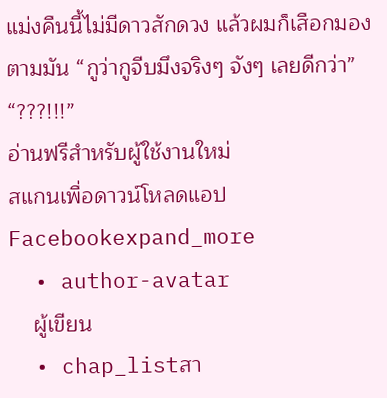แม่งคืนนี้ไม่มีดาวสักดวง แล้วผมก็เสือกมองตามมัน “กูว่ากูจีบมึงจริงๆ จังๆ เลยดีกว่า” “???!!!”
อ่านฟรีสำหรับผู้ใช้งานใหม่
สแกนเพื่อดาวน์โหลดแอป
Facebookexpand_more
  • author-avatar
    ผู้เขียน
  • chap_listสา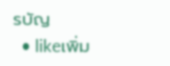รบัญ
  • likeเพิ่ม